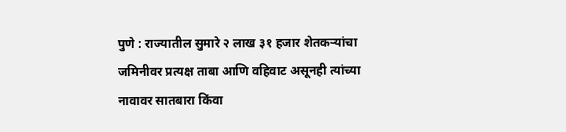पुणे : राज्यातील सुमारे २ लाख ३१ हजार शेतकऱ्यांचा जमिनीवर प्रत्यक्ष ताबा आणि वहिवाट असूनही त्यांच्या नावावर सातबारा किंवा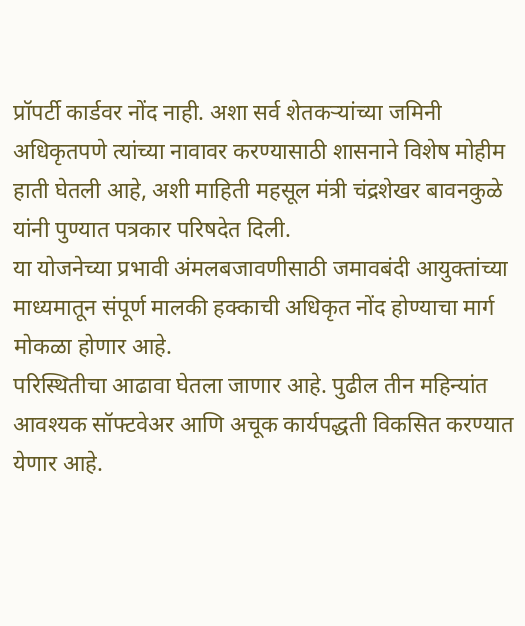प्रॉपर्टी कार्डवर नोंद नाही. अशा सर्व शेतकऱ्यांच्या जमिनी अधिकृतपणे त्यांच्या नावावर करण्यासाठी शासनाने विशेष मोहीम हाती घेतली आहे, अशी माहिती महसूल मंत्री चंद्रशेखर बावनकुळे यांनी पुण्यात पत्रकार परिषदेत दिली.
या योजनेच्या प्रभावी अंमलबजावणीसाठी जमावबंदी आयुक्तांच्या माध्यमातून संपूर्ण मालकी हक्काची अधिकृत नोंद होण्याचा मार्ग मोकळा होणार आहे.
परिस्थितीचा आढावा घेतला जाणार आहे. पुढील तीन महिन्यांत आवश्यक सॉफ्टवेअर आणि अचूक कार्यपद्धती विकसित करण्यात येणार आहे.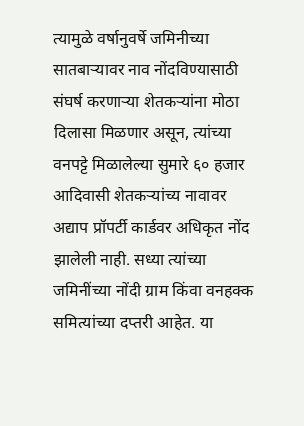त्यामुळे वर्षानुवर्षे जमिनीच्या सातबाऱ्यावर नाव नोंदविण्यासाठी संघर्ष करणाऱ्या शेतकऱ्यांना मोठा दिलासा मिळणार असून, त्यांच्या वनपट्टे मिळालेल्या सुमारे ६० हजार आदिवासी शेतकऱ्यांच्य नावावर अद्याप प्रॉपर्टी कार्डवर अधिकृत नोंद झालेली नाही. सध्या त्यांच्या जमिनींच्या नोंदी ग्राम किंवा वनहक्क समित्यांच्या दप्तरी आहेत. या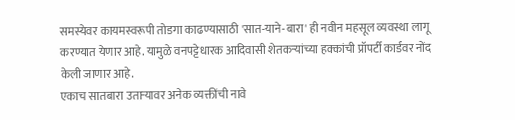समस्येवर कायमस्वरूपी तोडगा काढण्यासाठी 'सात-याने-बारा' ही नवीन महसूल व्यवस्था लागू करण्यात येणार आहे. यामुळे वनपट्टेधारक आदिवासी शेतकऱ्यांच्या हक्कांची प्रॉपर्टी कार्डवर नोंद केली जाणार आहे.
एकाच सातबारा उताऱ्यावर अनेक व्यक्तींची नावे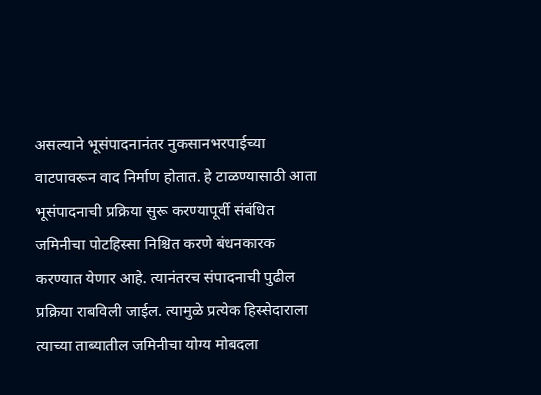असल्याने भूसंपादनानंतर नुकसानभरपाईच्या वाटपावरून वाद निर्माण होतात. हे टाळण्यासाठी आता भूसंपादनाची प्रक्रिया सुरू करण्यापूर्वी संबंधित जमिनीचा पोटहिस्सा निश्चित करणे बंधनकारक करण्यात येणार आहे. त्यानंतरच संपादनाची पुढील प्रक्रिया राबविली जाईल. त्यामुळे प्रत्येक हिस्सेदाराला त्याच्या ताब्यातील जमिनीचा योग्य मोबदला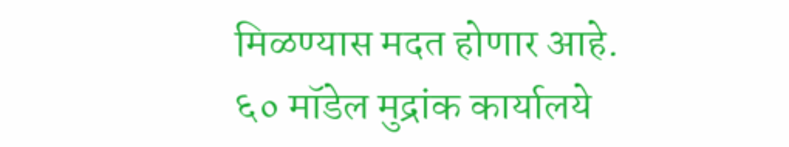मिळण्यास मदत होणार आहे.
६० मॉडेल मुद्रांक कार्यालये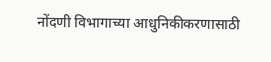नोंदणी विभागाच्या आधुनिकीकरणासाठी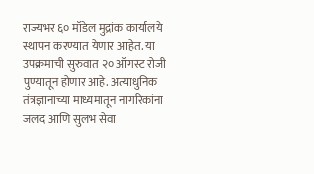राज्यभर ६० मॉडेल मुद्रांक कार्यालये स्थापन करण्यात येणार आहेत. या उपक्रमाची सुरुवात २० ऑगस्ट रोजी पुण्यातून होणार आहे. अत्याधुनिक तंत्रज्ञानाच्या माध्यमातून नागरिकांना जलद आणि सुलभ सेवा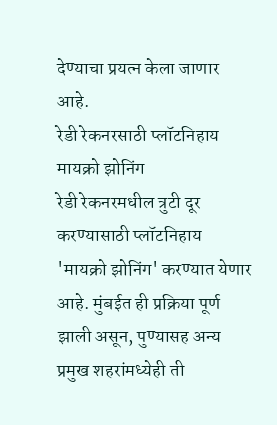देण्याचा प्रयत्न केला जाणार आहे.
रेडी रेकनरसाठी प्लॉटनिहाय मायक्रो झोनिंग
रेडी रेकनरमधील त्रुटी दूर करण्यासाठी प्लॉटनिहाय 'मायक्रो झोनिंग' करण्यात येणार आहे. मुंबईत ही प्रक्रिया पूर्ण झाली असून, पुण्यासह अन्य प्रमुख शहरांमध्येही ती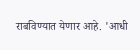राबविण्यात येणार आहे. 'आधी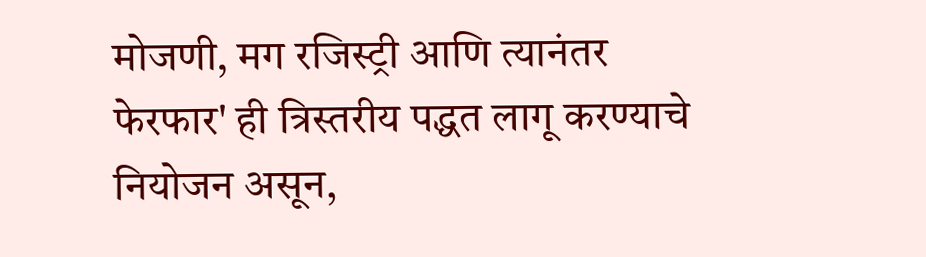मोजणी, मग रजिस्ट्री आणि त्यानंतर फेरफार' ही त्रिस्तरीय पद्धत लागू करण्याचे नियोजन असून,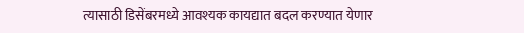त्यासाठी डिसेंबरमध्ये आवश्यक कायद्यात बदल करण्यात येणार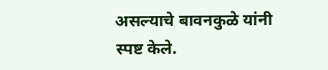असल्याचे बावनकुळे यांनी स्पष्ट केले.